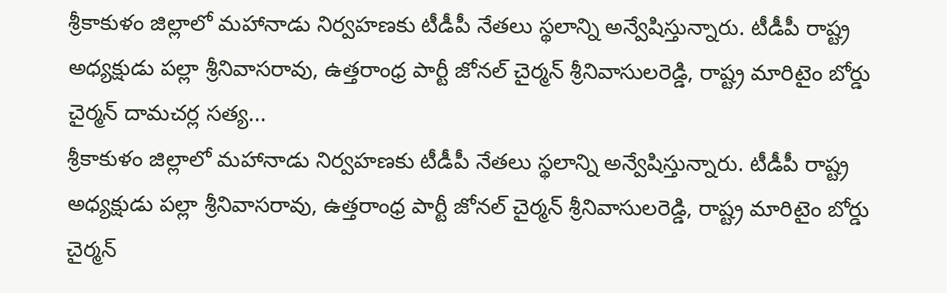శ్రీకాకుళం జిల్లాలో మహానాడు నిర్వహణకు టీడీపీ నేతలు స్థలాన్ని అన్వేషిస్తున్నారు. టీడీపీ రాష్ట్ర అధ్యక్షుడు పల్లా శ్రీనివాసరావు, ఉత్తరాంధ్ర పార్టీ జోనల్ చైర్మన్ శ్రీనివాసులరెడ్డి, రాష్ట్ర మారిటైం బోర్డు చైర్మన్ దామచర్ల సత్య...
శ్రీకాకుళం జిల్లాలో మహానాడు నిర్వహణకు టీడీపీ నేతలు స్థలాన్ని అన్వేషిస్తున్నారు. టీడీపీ రాష్ట్ర అధ్యక్షుడు పల్లా శ్రీనివాసరావు, ఉత్తరాంధ్ర పార్టీ జోనల్ చైర్మన్ శ్రీనివాసులరెడ్డి, రాష్ట్ర మారిటైం బోర్డు చైర్మన్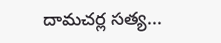దామచర్ల సత్య...